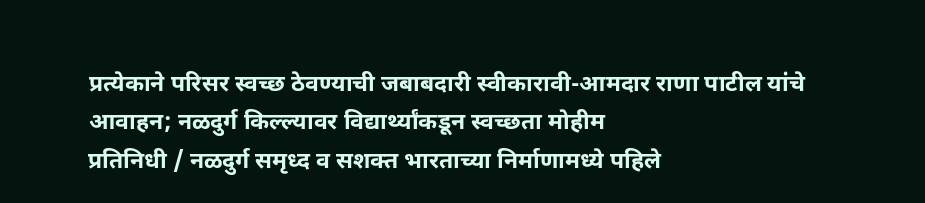प्रत्येकाने परिसर स्वच्छ ठेवण्याची जबाबदारी स्वीकारावी-आमदार राणा पाटील यांचे आवाहन; नळदुर्ग किल्ल्यावर विद्यार्थ्यांकडून स्वच्छता मोहीम
प्रतिनिधी / नळदुर्ग समृध्द व सशक्त भारताच्या निर्माणामध्ये पहिले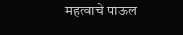महत्वाचे पाऊल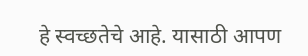हे स्वच्छतेचे आहे. यासाठी आपण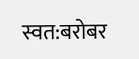स्वत:बरोबर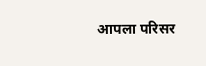आपला परिसर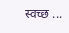स्वच्छ ...